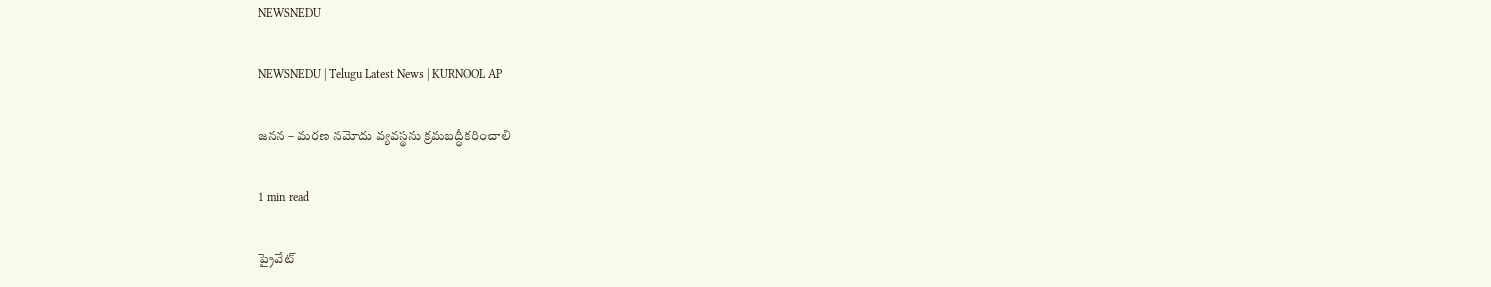NEWSNEDU

NEWSNEDU | Telugu Latest News | KURNOOL AP

జనన – మరణ నమోదు వ్యవస్థను క్రమబద్ధీకరించాలి

1 min read

ప్రైవేట్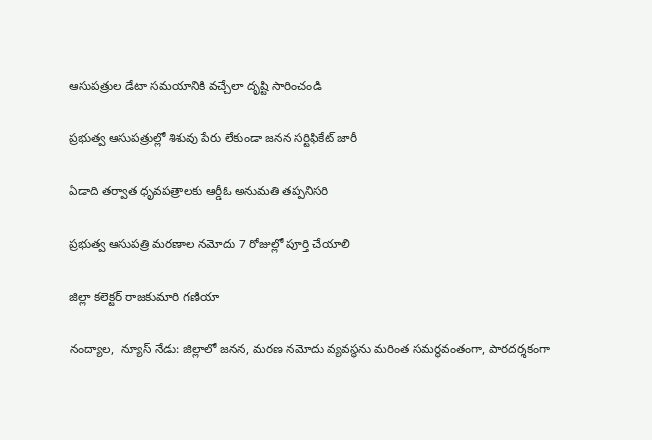ఆసుపత్రుల డేటా సమయానికి వచ్చేలా దృష్టి సారించండి

ప్రభుత్వ ఆసుపత్రుల్లో శిశువు పేరు లేకుండా జనన సర్టిఫికేట్ జారీ

ఏడాది తర్వాత ధృవపత్రాలకు ఆర్డీఓ అనుమతి తప్పనిసరి

ప్రభుత్వ ఆసుపత్రి మరణాల నమోదు 7 రోజుల్లో పూర్తి చేయాలి

జిల్లా కలెక్టర్ రాజకుమారి గణియా

నంద్యాల,  న్యూస్ నేడు: జిల్లాలో జనన, మరణ నమోదు వ్యవస్థను మరింత సమర్థవంతంగా, పారదర్శకంగా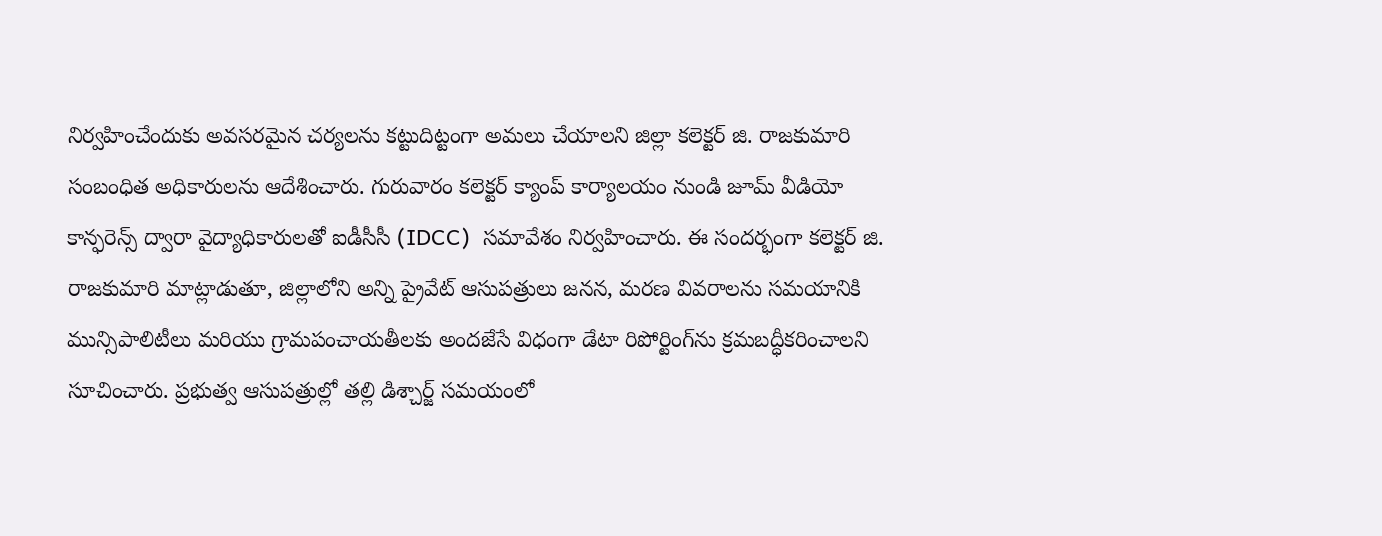నిర్వహించేందుకు అవసరమైన చర్యలను కట్టుదిట్టంగా అమలు చేయాలని జిల్లా కలెక్టర్ జి. రాజకుమారి సంబంధిత అధికారులను ఆదేశించారు. గురువారం కలెక్టర్ క్యాంప్ కార్యాలయం నుండి జూమ్ వీడియో కాన్ఫరెన్స్ ద్వారా వైద్యాధికారులతో ఐడీసీసీ (IDCC)  సమావేశం నిర్వహించారు. ఈ సందర్భంగా కలెక్టర్ జి. రాజకుమారి మాట్లాడుతూ, జిల్లాలోని అన్ని ప్రైవేట్ ఆసుపత్రులు జనన, మరణ వివరాలను సమయానికి మున్సిపాలిటీలు మరియు గ్రామపంచాయతీలకు అందజేసే విధంగా డేటా రిపోర్టింగ్‌ను క్రమబద్ధీకరించాలని సూచించారు. ప్రభుత్వ ఆసుపత్రుల్లో తల్లి డిశ్చార్జ్ సమయంలో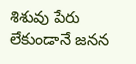శిశువు పేరు లేకుండానే జనన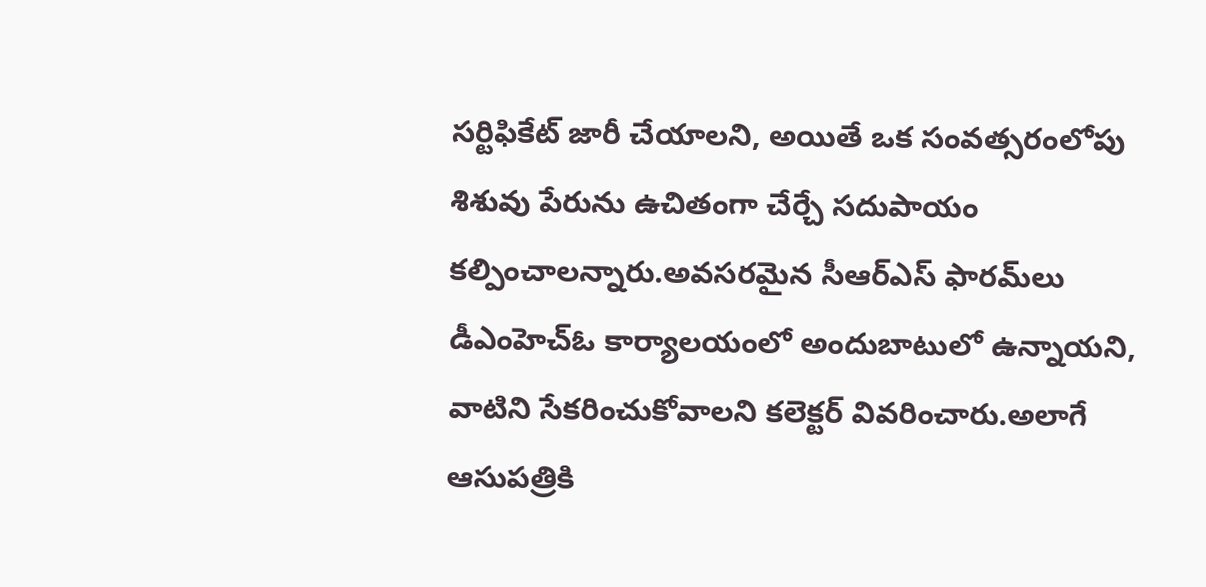సర్టిఫికేట్ జారీ చేయాలని, అయితే ఒక సంవత్సరంలోపు శిశువు పేరును ఉచితంగా చేర్చే సదుపాయం కల్పించాలన్నారు.అవసరమైన సీఆర్‌ఎస్ ఫారమ్‌లు డీఎంహెచ్ఓ కార్యాలయంలో అందుబాటులో ఉన్నాయని, వాటిని సేకరించుకోవాలని కలెక్టర్ వివరించారు.అలాగే ఆసుపత్రికి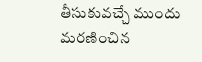తీసుకువచ్చే ముందు మరణించిన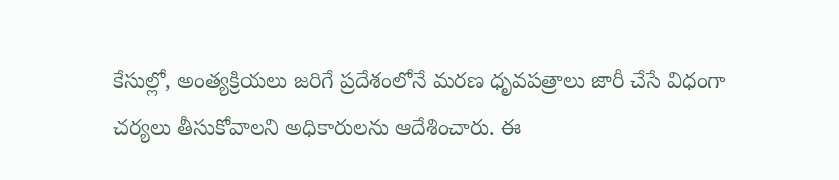కేసుల్లో, అంత్యక్రియలు జరిగే ప్రదేశంలోనే మరణ ధృవపత్రాలు జారీ చేసే విధంగా చర్యలు తీసుకోవాలని అధికారులను ఆదేశించారు. ఈ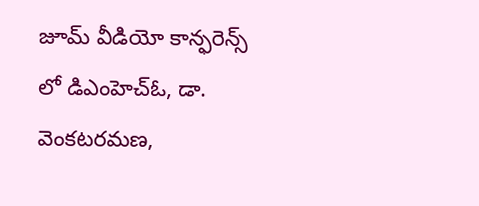జూమ్ వీడియో కాన్ఫరెన్స్ లో డిఎంహెచ్ఓ, డా. వెంకటరమణ,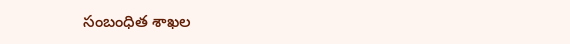సంబంధిత శాఖల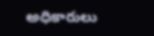అధికారులు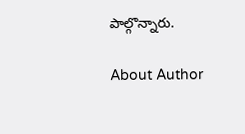పాల్గొన్నారు.

About Author